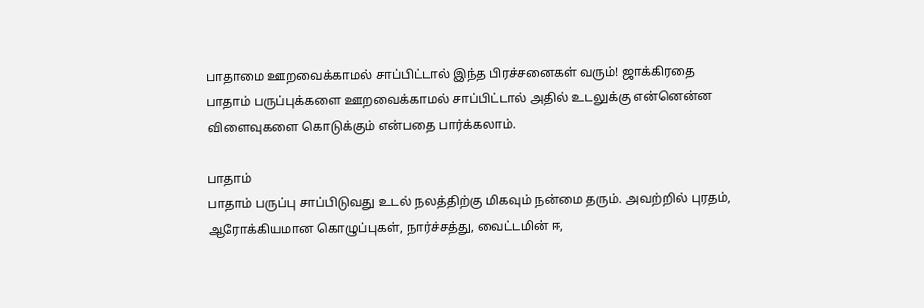பாதாமை ஊறவைக்காமல் சாப்பிட்டால் இந்த பிரச்சனைகள் வரும்! ஜாக்கிரதை
பாதாம் பருப்புக்களை ஊறவைக்காமல் சாப்பிட்டால் அதில் உடலுக்கு என்னென்ன விளைவுகளை கொடுக்கும் என்பதை பார்க்கலாம்.

பாதாம்
பாதாம் பருப்பு சாப்பிடுவது உடல் நலத்திற்கு மிகவும் நன்மை தரும். அவற்றில் புரதம், ஆரோக்கியமான கொழுப்புகள், நார்ச்சத்து, வைட்டமின் ஈ,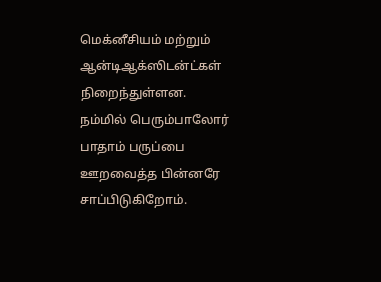மெக்னீசியம் மற்றும் ஆன்டிஆக்ஸிடன்ட்கள் நிறைந்துள்ளன.
நம்மில் பெரும்பாலோர் பாதாம் பருப்பை ஊறவைத்த பின்னரே சாப்பிடுகிறோம்.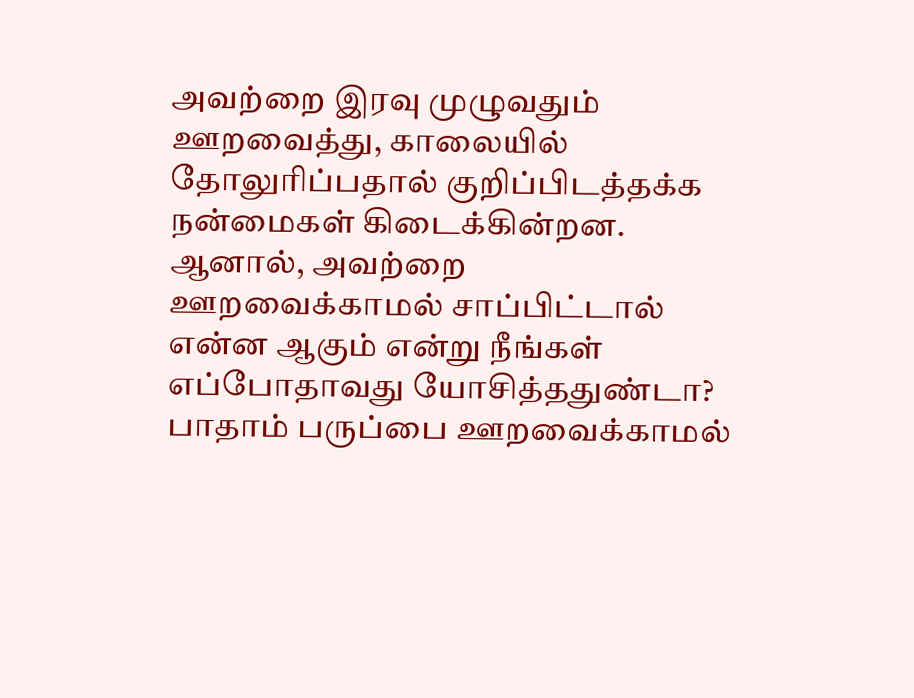அவற்றை இரவு முழுவதும் ஊறவைத்து, காலையில் தோலுரிப்பதால் குறிப்பிடத்தக்க நன்மைகள் கிடைக்கின்றன.
ஆனால், அவற்றை ஊறவைக்காமல் சாப்பிட்டால் என்ன ஆகும் என்று நீங்கள் எப்போதாவது யோசித்ததுண்டா?
பாதாம் பருப்பை ஊறவைக்காமல்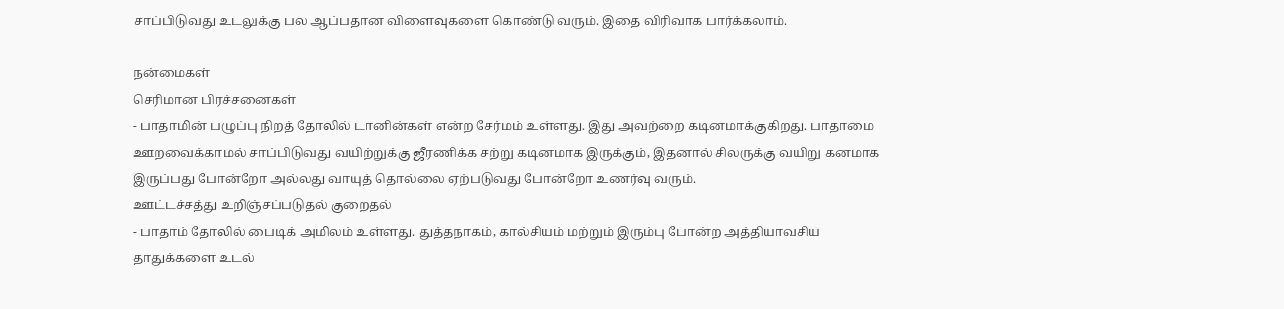சாப்பிடுவது உடலுக்கு பல ஆப்பதான விளைவுகளை கொண்டு வரும். இதை விரிவாக பார்க்கலாம்.

நன்மைகள்
செரிமான பிரச்சனைகள்
- பாதாமின் பழுப்பு நிறத் தோலில் டானின்கள் என்ற சேர்மம் உள்ளது. இது அவற்றை கடினமாக்குகிறது. பாதாமை ஊறவைக்காமல் சாப்பிடுவது வயிற்றுக்கு ஜீரணிக்க சற்று கடினமாக இருக்கும், இதனால் சிலருக்கு வயிறு கனமாக இருப்பது போன்றோ அல்லது வாயுத் தொல்லை ஏற்படுவது போன்றோ உணர்வு வரும்.
ஊட்டச்சத்து உறிஞ்சப்படுதல் குறைதல்
- பாதாம் தோலில் பைடிக் அமிலம் உள்ளது. துத்தநாகம், கால்சியம் மற்றும் இரும்பு போன்ற அத்தியாவசிய தாதுக்களை உடல்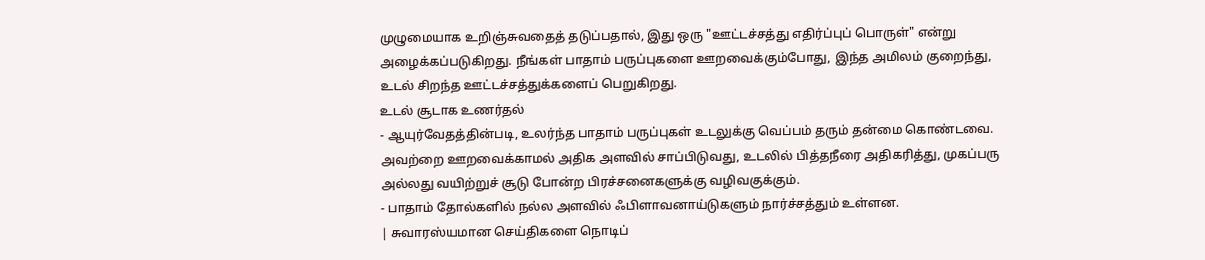முழுமையாக உறிஞ்சுவதைத் தடுப்பதால், இது ஒரு "ஊட்டச்சத்து எதிர்ப்புப் பொருள்" என்று அழைக்கப்படுகிறது. நீங்கள் பாதாம் பருப்புகளை ஊறவைக்கும்போது, இந்த அமிலம் குறைந்து, உடல் சிறந்த ஊட்டச்சத்துக்களைப் பெறுகிறது.
உடல் சூடாக உணர்தல்
- ஆயுர்வேதத்தின்படி, உலர்ந்த பாதாம் பருப்புகள் உடலுக்கு வெப்பம் தரும் தன்மை கொண்டவை. அவற்றை ஊறவைக்காமல் அதிக அளவில் சாப்பிடுவது, உடலில் பித்தநீரை அதிகரித்து, முகப்பரு அல்லது வயிற்றுச் சூடு போன்ற பிரச்சனைகளுக்கு வழிவகுக்கும்.
- பாதாம் தோல்களில் நல்ல அளவில் ஃபிளாவனாய்டுகளும் நார்ச்சத்தும் உள்ளன.
| சுவாரஸ்யமான செய்திகளை நொடிப்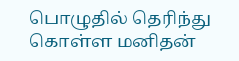பொழுதில் தெரிந்து கொள்ள மனிதன்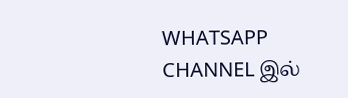WHATSAPP CHANNEL இல்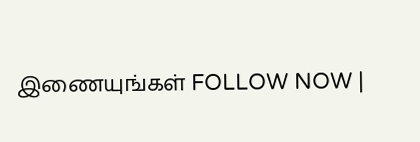இணையுங்கள் FOLLOW NOW |